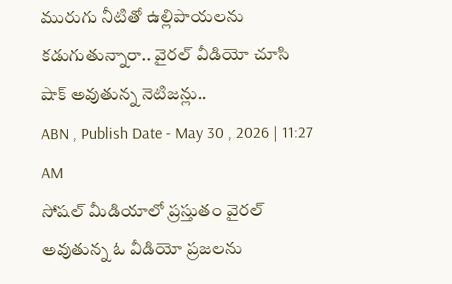మురుగు నీటితో ఉల్లిపాయలను కడుగుతున్నారా.. వైరల్ వీడియో చూసి షాక్ అవుతున్న నెటిజన్లు..
ABN , Publish Date - May 30 , 2026 | 11:27 AM
సోషల్ మీడియాలో ప్రస్తుతం వైరల్ అవుతున్న ఓ వీడియో ప్రజలను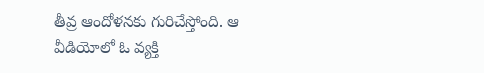తీవ్ర ఆందోళనకు గురిచేస్తోంది. ఆ వీడియోలో ఓ వ్యక్తి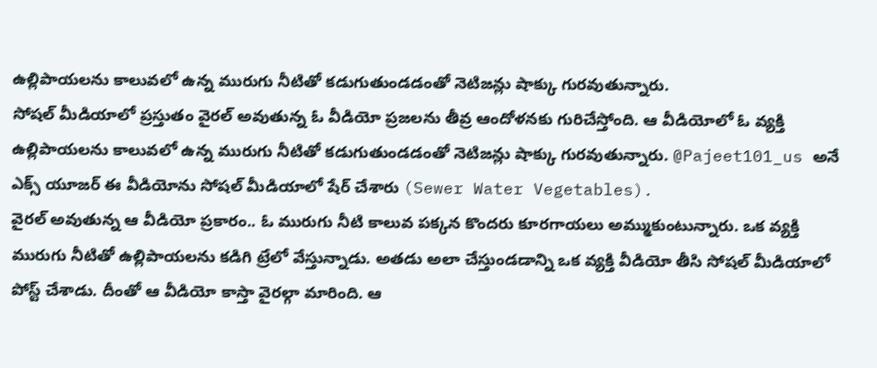ఉల్లిపాయలను కాలువలో ఉన్న మురుగు నీటితో కడుగుతుండడంతో నెటిజన్లు షాక్కు గురవుతున్నారు.
సోషల్ మీడియాలో ప్రస్తుతం వైరల్ అవుతున్న ఓ వీడియో ప్రజలను తీవ్ర ఆందోళనకు గురిచేస్తోంది. ఆ వీడియోలో ఓ వ్యక్తి ఉల్లిపాయలను కాలువలో ఉన్న మురుగు నీటితో కడుగుతుండడంతో నెటిజన్లు షాక్కు గురవుతున్నారు. @Pajeet101_us అనే ఎక్స్ యూజర్ ఈ వీడియోను సోషల్ మీడియాలో షేర్ చేశారు (Sewer Water Vegetables).
వైరల్ అవుతున్న ఆ వీడియో ప్రకారం.. ఓ మురుగు నీటి కాలువ పక్కన కొందరు కూరగాయలు అమ్ముకుంటున్నారు. ఒక వ్యక్తి మురుగు నీటితో ఉల్లిపాయలను కడిగి ట్రేలో వేస్తున్నాడు. అతడు అలా చేస్తుండడాన్ని ఒక వ్యక్తి వీడియో తీసి సోషల్ మీడియాలో పోస్ట్ చేశాడు. దీంతో ఆ వీడియో కాస్తా వైరల్గా మారింది. ఆ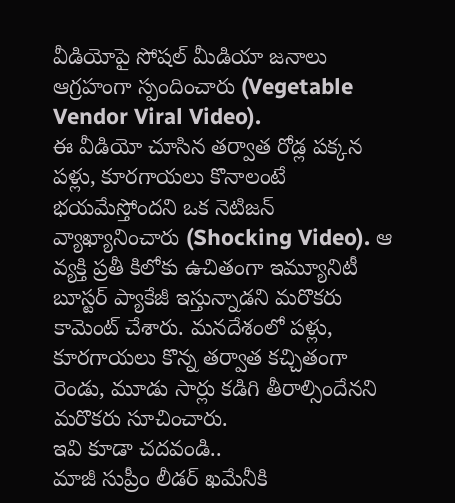వీడియోపై సోషల్ మీడియా జనాలు ఆగ్రహంగా స్పందించారు (Vegetable Vendor Viral Video).
ఈ వీడియో చూసిన తర్వాత రోడ్ల పక్కన పళ్లు, కూరగాయలు కొనాలంటే భయమేస్తోందని ఒక నెటిజన్ వ్యాఖ్యానించారు (Shocking Video). ఆ వ్యక్తి ప్రతీ కిలోకు ఉచితంగా ఇమ్యూనిటీ బూస్టర్ ప్యాకేజీ ఇస్తున్నాడని మరొకరు కామెంట్ చేశారు. మనదేశంలో పళ్లు, కూరగాయలు కొన్న తర్వాత కచ్చితంగా రెండు, మూడు సార్లు కడిగి తీరాల్సిందేనని మరొకరు సూచించారు.
ఇవి కూడా చదవండి..
మాజీ సుప్రీం లీడర్ ఖమేనీకి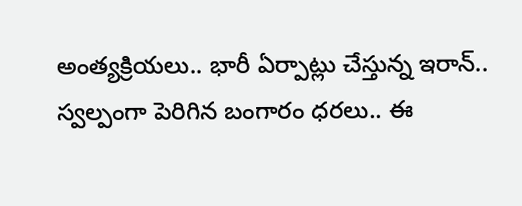అంత్యక్రియలు.. భారీ ఏర్పాట్లు చేస్తున్న ఇరాన్..
స్వల్పంగా పెరిగిన బంగారం ధరలు.. ఈ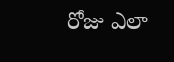రోజు ఎలా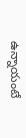ఉన్నాయంటే